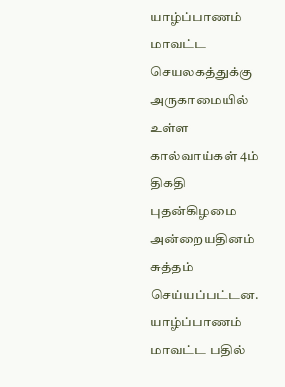யாழ்ப்பாணம் மாவட்ட செயலகத்துக்கு அருகாமையில் உள்ள கால்வாய்கள் 4ம் திகதி புதன்கிழமை அன்றையதினம் சுத்தம் செய்யப்பட்டன. யாழ்ப்பாணம் மாவட்ட பதில்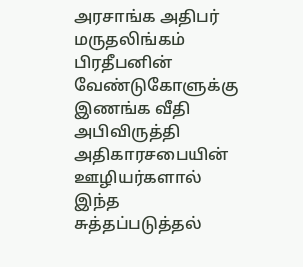அரசாங்க அதிபர் மருதலிங்கம் பிரதீபனின் வேண்டுகோளுக்கு இணங்க வீதி அபிவிருத்தி அதிகாரசபையின் ஊழியர்களால் இந்த சுத்தப்படுத்தல்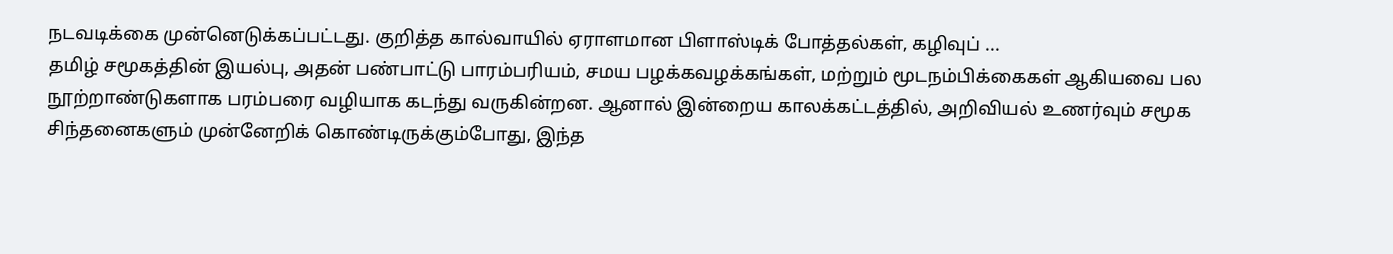நடவடிக்கை முன்னெடுக்கப்பட்டது. குறித்த கால்வாயில் ஏராளமான பிளாஸ்டிக் போத்தல்கள், கழிவுப் ...
தமிழ் சமூகத்தின் இயல்பு, அதன் பண்பாட்டு பாரம்பரியம், சமய பழக்கவழக்கங்கள், மற்றும் மூடநம்பிக்கைகள் ஆகியவை பல நூற்றாண்டுகளாக பரம்பரை வழியாக கடந்து வருகின்றன. ஆனால் இன்றைய காலக்கட்டத்தில், அறிவியல் உணர்வும் சமூக சிந்தனைகளும் முன்னேறிக் கொண்டிருக்கும்போது, இந்த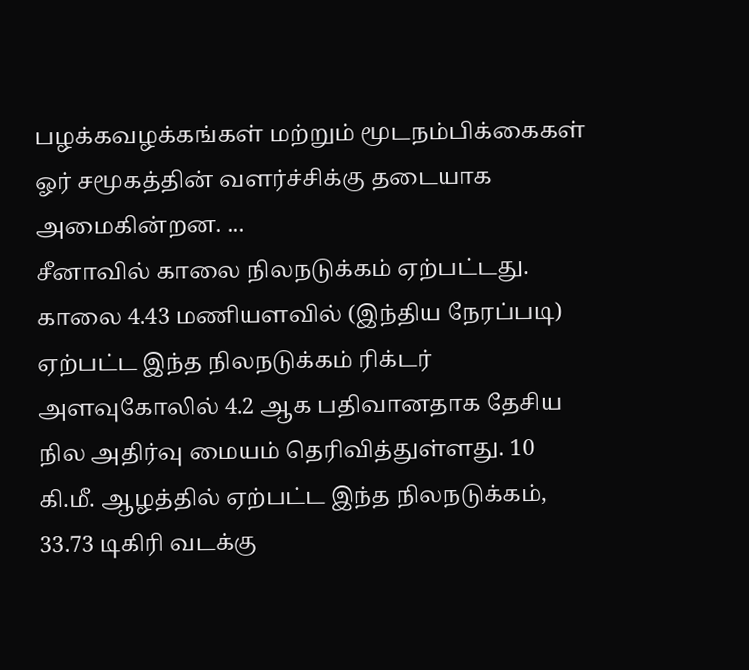பழக்கவழக்கங்கள் மற்றும் மூடநம்பிக்கைகள் ஓர் சமூகத்தின் வளர்ச்சிக்கு தடையாக அமைகின்றன. ...
சீனாவில் காலை நிலநடுக்கம் ஏற்பட்டது. காலை 4.43 மணியளவில் (இந்திய நேரப்படி) ஏற்பட்ட இந்த நிலநடுக்கம் ரிக்டர் அளவுகோலில் 4.2 ஆக பதிவானதாக தேசிய நில அதிர்வு மையம் தெரிவித்துள்ளது. 10 கி.மீ. ஆழத்தில் ஏற்பட்ட இந்த நிலநடுக்கம், 33.73 டிகிரி வடக்கு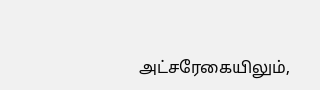அட்சரேகையிலும்,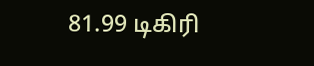81.99 டிகிரி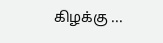கிழக்கு ...